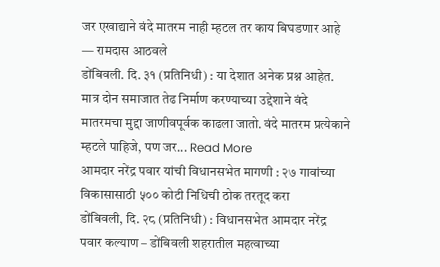जर एखाद्याने वंदे मातरम नाही म्हटल तर काय बिघडणार आहे — रामदास आठवले
डोंबिवली. दि. ३१ (प्रतिनिधी) : या देशात अनेक प्रश्न आहेत. मात्र दोन समाजात तेढ निर्माण करण्याच्या उद्देशाने वंदे मातरमचा मुद्दा जाणीवपूर्वक काढला जातो. वंदे मातरम प्रत्येकाने म्हटले पाहिजे, पण जर... Read More
आमदार नरेंद्र पवार यांची विधानसभेत मागणी : २७ गावांच्या विकासासाठी ५०० कोटी निधिची ठोक तरतूद करा
डोंबिवली, दि. २८ (प्रतिनिधी) : विधानसभेत आमदार नरेंद्र पवार कल्याण – डोंबिवली शहरातील महत्वाच्या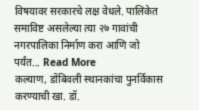विषयावर सरकारचे लक्ष वेधले. पालिकेत समाविष्ट असलेल्या त्या २७ गावांची नगरपालिका निर्माण करा आणि जो पर्यंत... Read More
कल्याण, डोंबिवली स्थानकांचा पुनर्विकास करण्याची खा. डॉ.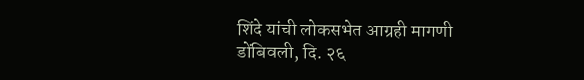शिंदे यांची लोकसभेत आग्रही मागणी
डोंबिवली, दि. २६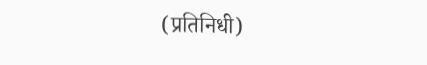(प्रतिनिधी)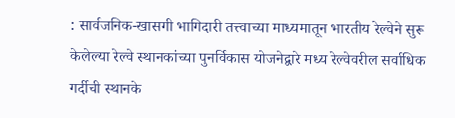: सार्वजनिक-खासगी भागिदारी तत्त्वाच्या माध्यमातून भारतीय रेल्वेने सुरू केलेल्या रेल्वे स्थानकांच्या पुनर्विकास योजनेद्वारे मध्य रेल्वेवरील सर्वाधिक गर्दीची स्थानके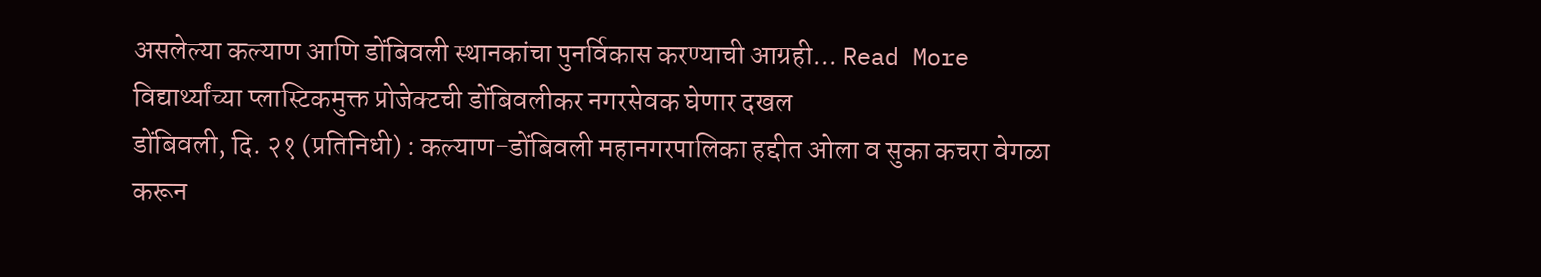असलेल्या कल्याण आणि डोंबिवली स्थानकांचा पुनर्विकास करण्याची आग्रही... Read More
विद्यार्थ्यांच्या प्लास्टिकमुक्त प्रोजेक्टची डोंबिवलीकर नगरसेवक घेणार दखल
डोंबिवली, दि. २१ (प्रतिनिधी) : कल्याण-डोंबिवली महानगरपालिका हद्दीत ओला व सुका कचरा वेगळा करून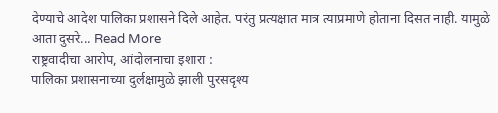देण्याचे आदेश पालिका प्रशासने दिले आहेत. परंतु प्रत्यक्षात मात्र त्याप्रमाणे होताना दिसत नाही. यामुळे आता दुसरे... Read More
राष्ट्रवादीचा आरोप, आंदोलनाचा इशारा :
पालिका प्रशासनाच्या दुर्लक्षामुळे झाली पुरसदृश्य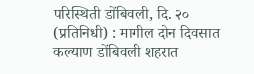परिस्थिती डोंबिवली, दि. २० (प्रतिनिधी) : मागील दोन दिवसात कल्याण डोंबिवली शहरात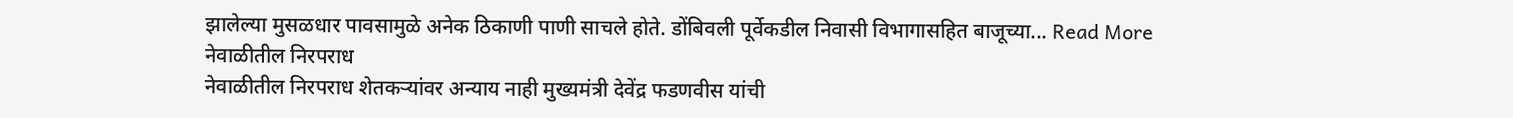झालेल्या मुसळधार पावसामुळे अनेक ठिकाणी पाणी साचले होते. डोंबिवली पूर्वेकडील निवासी विभागासहित बाजूच्या... Read More
नेवाळीतील निरपराध
नेवाळीतील निरपराध शेतकऱ्यांवर अन्याय नाही मुख्यमंत्री देवेंद्र फडणवीस यांची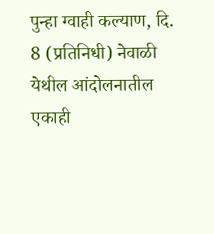पुन्हा ग्वाही कल्याण, दि. 8 (प्रतिनिधी) नेवाळी येथील आंदोलनातील एकाही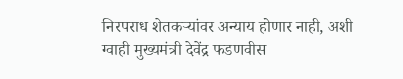निरपराध शेतकऱ्यांवर अन्याय होणार नाही, अशी ग्वाही मुख्यमंत्री देवेंद्र फडणवीस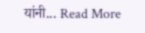यांनी... Read More